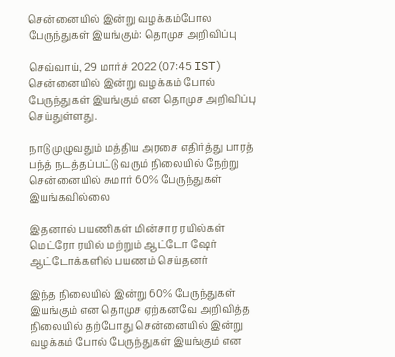சென்னையில் இன்று வழக்கம்போல பேருந்துகள் இயங்கும்: தொமுச அறிவிப்பு

செவ்வாய், 29 மார்ச் 2022 (07:45 IST)
சென்னையில் இன்று வழக்கம் போல் பேருந்துகள் இயங்கும் என தொமுச அறிவிப்பு செய்துள்ளது.

நாடு முழுவதும் மத்திய அரசை எதிர்த்து பாரத் பந்த் நடத்தப்பட்டு வரும் நிலையில் நேற்று சென்னையில் சுமார் 60% பேருந்துகள் இயங்கவில்லை

இதனால் பயணிகள் மின்சார ரயில்கள் மெட்ரோ ரயில் மற்றும் ஆட்டோ ஷேர் ஆட்டோக்களில் பயணம் செய்தனர்

இந்த நிலையில் இன்று 60% பேருந்துகள் இயங்கும் என தொமுச ஏற்கனவே அறிவித்த நிலையில் தற்போது சென்னையில் இன்று வழக்கம் போல் பேருந்துகள் இயங்கும் என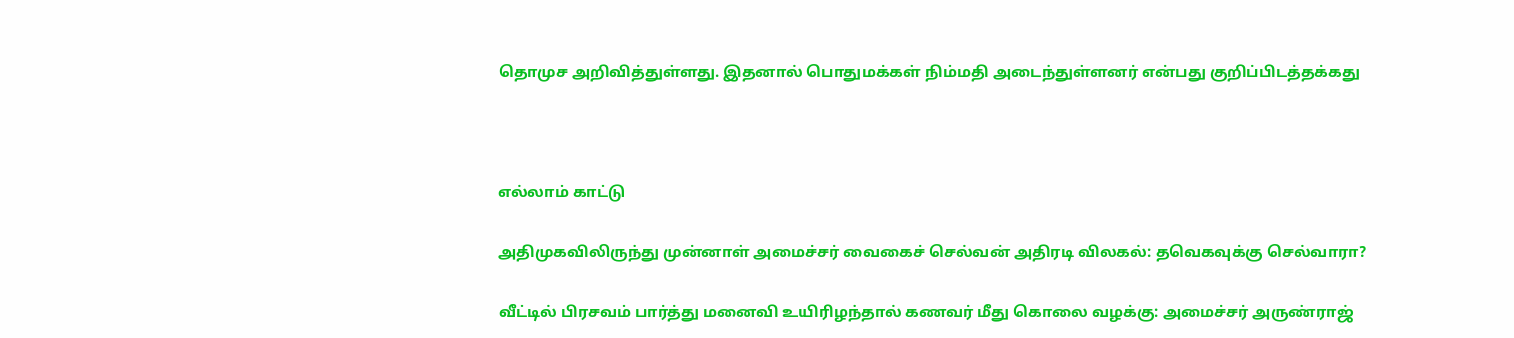தொமுச அறிவித்துள்ளது. இதனால் பொதுமக்கள் நிம்மதி அடைந்துள்ளனர் என்பது குறிப்பிடத்தக்கது



எல்லாம் காட்டு

அதிமுகவிலிருந்து முன்னாள் அமைச்சர் வைகைச் செல்வன் அதிரடி விலகல்: தவெகவுக்கு செல்வாரா?

வீட்டில் பிரசவம் பார்த்து மனைவி உயிரிழந்தால் கணவர் மீது கொலை வழக்கு: அமைச்சர் அருண்ராஜ்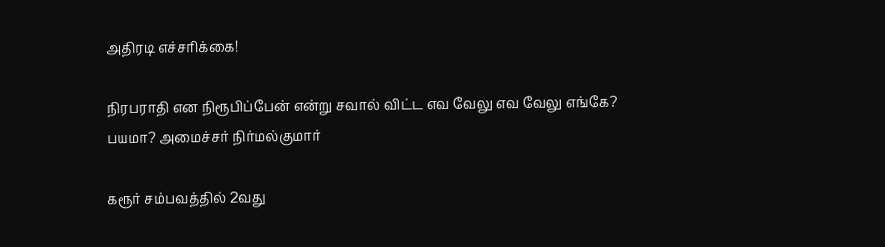அதிரடி எச்சரிக்கை!

நிரபராதி என நிரூபிப்பேன் என்று சவால் விட்ட எவ வேலு எவ வேலு எங்கே? பயமா? அமைச்சர் நிர்மல்குமார்

கரூர் சம்பவத்தில் 2வது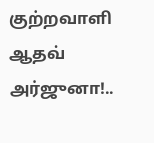குற்றவாளி ஆதவ் அர்ஜுனா!..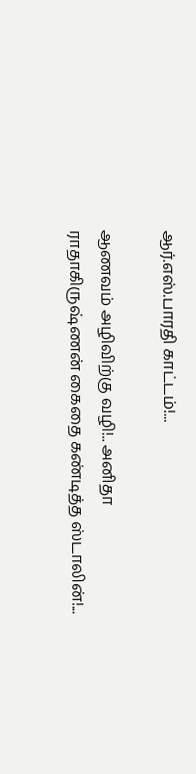ஆர்.எஸ்.பாரதி காட்டம்!...

ஆணவம் அழிவிற்கு வழி!.. அனிதா ராதாகிருஷ்ணன் கைதை கண்டித்த ஸ்டாலின்!...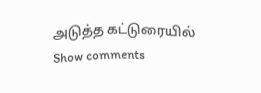அடுத்த கட்டுரையில்
Show comments